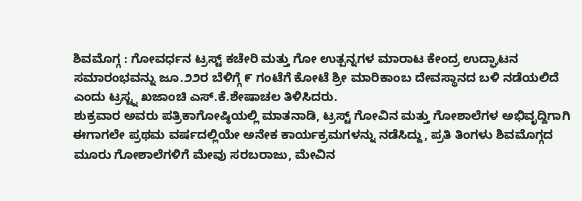ಶಿವಮೊಗ್ಗ : ಗೋವರ್ಧನ ಟ್ರಸ್ಟ್ ಕಚೇರಿ ಮತ್ತು ಗೋ ಉತ್ಪನ್ನಗಳ ಮಾರಾಟ ಕೇಂದ್ರ ಉದ್ಘಾಟನ ಸಮಾರಂಭವನ್ನು ಜೂ.೨೨ರ ಬೆಳಿಗ್ಗೆ ೯ ಗಂಟೆಗೆ ಕೋಟೆ ಶ್ರೀ ಮಾರಿಕಾಂಬ ದೇವಸ್ಥಾನದ ಬಳಿ ನಡೆಯಲಿದೆ ಎಂದು ಟ್ರಸ್ಟ್ನ ಖಜಾಂಚಿ ಎಸ್.ಕೆ.ಶೇಷಾಚಲ ತಿಳಿಸಿದರು.
ಶುಕ್ರವಾರ ಅವರು ಪತ್ರಿಕಾಗೋಷ್ಠಿಯಲ್ಲಿ ಮಾತನಾಡಿ, ಟ್ರಸ್ಟ್ ಗೋವಿನ ಮತ್ತು ಗೋಶಾಲೆಗಳ ಅಭಿವೃದ್ದಿಗಾಗಿ ಈಗಾಗಲೇ ಪ್ರಥಮ ವರ್ಷದಲ್ಲಿಯೇ ಅನೇಕ ಕಾರ್ಯಕ್ರಮಗಳನ್ನು ನಡೆಸಿದ್ದು, ಪ್ರತಿ ತಿಂಗಳು ಶಿವಮೊಗ್ಗದ ಮೂರು ಗೋಶಾಲೆಗಳಿಗೆ ಮೇವು ಸರಬರಾಜು, ಮೇವಿನ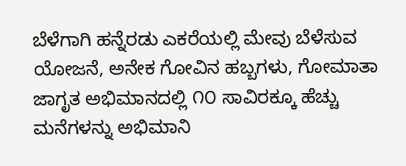ಬೆಳೆಗಾಗಿ ಹನ್ನೆರಡು ಎಕರೆಯಲ್ಲಿ ಮೇವು ಬೆಳೆಸುವ ಯೋಜನೆ, ಅನೇಕ ಗೋವಿನ ಹಬ್ಬಗಳು, ಗೋಮಾತಾ ಜಾಗೃತ ಅಭಿಮಾನದಲ್ಲಿ ೧೦ ಸಾವಿರಕ್ಕೂ ಹೆಚ್ಚು ಮನೆಗಳನ್ನು ಅಭಿಮಾನಿ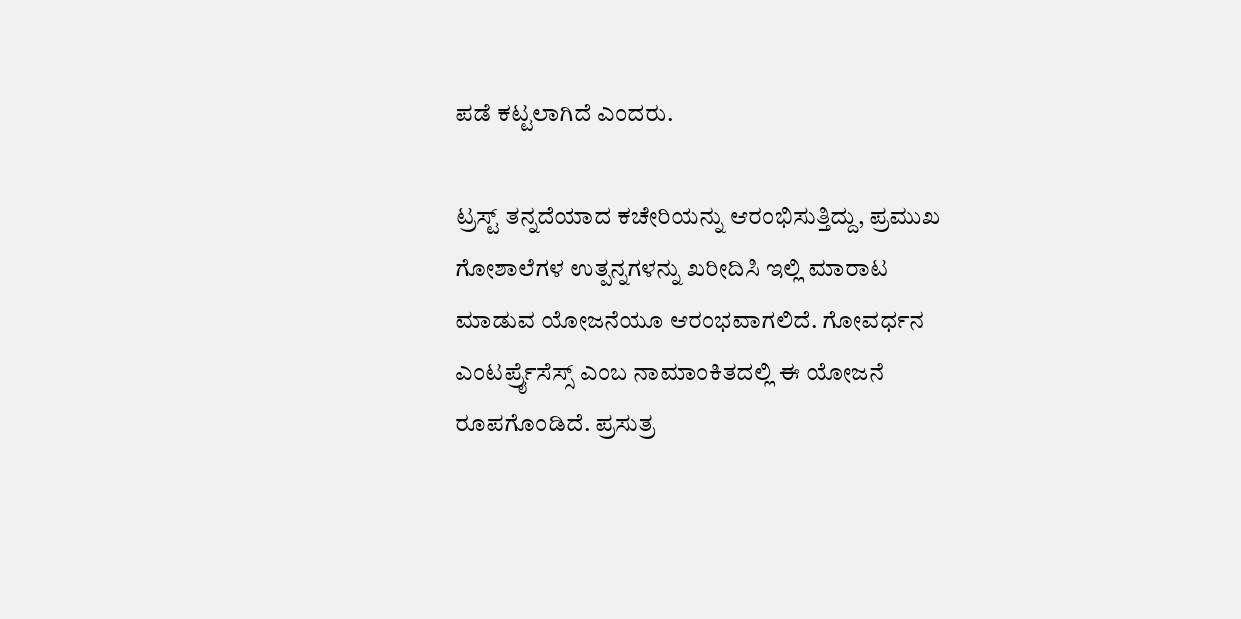ಪಡೆ ಕಟ್ಟಲಾಗಿದೆ ಎಂದರು.

ಟ್ರಸ್ಟ್ ತನ್ನದೆಯಾದ ಕಚೇರಿಯನ್ನು ಆರಂಭಿಸುತ್ತಿದ್ದು, ಪ್ರಮುಖ ಗೋಶಾಲೆಗಳ ಉತ್ಪನ್ನಗಳನ್ನು ಖರೀದಿಸಿ ಇಲ್ಲಿ ಮಾರಾಟ ಮಾಡುವ ಯೋಜನೆಯೂ ಆರಂಭವಾಗಲಿದೆ. ಗೋವರ್ಧನ ಎಂಟರ್ಪ್ರೈಸೆಸ್ಸ್ ಎಂಬ ನಾಮಾಂಕಿತದಲ್ಲಿ ಈ ಯೋಜನೆ ರೂಪಗೊಂಡಿದೆ. ಪ್ರಸುತ್ರ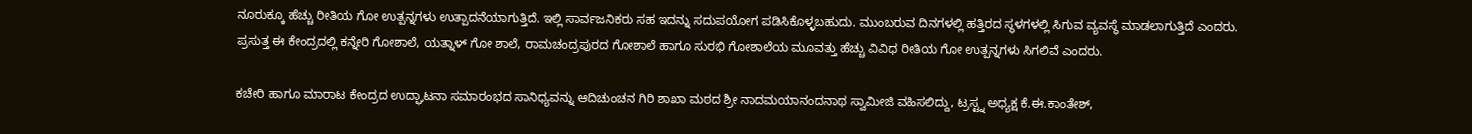ನೂರುಕ್ಕೂ ಹೆಚ್ಚು ರೀತಿಯ ಗೋ ಉತ್ಪನ್ನಗಳು ಉತ್ಪಾದನೆಯಾಗುತ್ತಿದೆ. ಇಲ್ಲಿ ಸಾರ್ವಜನಿಕರು ಸಹ ಇದನ್ನು ಸದುಪಯೋಗ ಪಡಿಸಿಕೊಳ್ಳಬಹುದು. ಮುಂಬರುವ ದಿನಗಳಲ್ಲಿ ಹತ್ತಿರದ ಸ್ಥಳಗಳಲ್ಲಿ ಸಿಗುವ ವ್ಯವಸ್ಥೆ ಮಾಡಲಾಗುತ್ತಿದೆ ಎಂದರು.
ಪ್ರಸುತ್ತ ಈ ಕೇಂದ್ರದಲ್ಲಿ ಕನ್ನೇರಿ ಗೋಶಾಲೆ, ಯತ್ನಾಳ್ ಗೋ ಶಾಲೆ, ರಾಮಚಂದ್ರಪುರದ ಗೋಶಾಲೆ ಹಾಗೂ ಸುರಭಿ ಗೋಶಾಲೆಯ ಮೂವತ್ತು ಹೆಚ್ಚು ವಿವಿಧ ರೀತಿಯ ಗೋ ಉತ್ಪನ್ನಗಳು ಸಿಗಲಿವೆ ಎಂದರು.

ಕಚೇರಿ ಹಾಗೂ ಮಾರಾಟ ಕೇಂದ್ರದ ಉದ್ಘಾಟನಾ ಸಮಾರಂಭದ ಸಾನಿಧ್ಯವನ್ನು ಆದಿಚುಂಚನ ಗಿರಿ ಶಾಖಾ ಮಠದ ಶ್ರೀ ನಾದಮಯಾನಂದನಾಥ ಸ್ವಾಮೀಜಿ ವಹಿಸಲಿದ್ದು, ಟ್ರಸ್ಟ್ನ ಅಧ್ಯಕ್ಷ ಕೆ.ಈ.ಕಾಂತೇಶ್,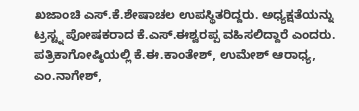ಖಜಾಂಚಿ ಎಸ್.ಕೆ.ಶೇಷಾಚಲ ಉಪಸ್ಥಿತರಿದ್ದರು. ಅಧ್ಯಕ್ಷತೆಯನ್ನು ಟ್ರಸ್ಟ್ನ ಪೋಷಕರಾದ ಕೆ.ಎಸ್.ಈಶ್ವರಪ್ಪ ವಹಿಸಲಿದ್ದಾರೆ ಎಂದರು.
ಪತ್ರಿಕಾಗೋಷ್ಠಿಯಲ್ಲಿ ಕೆ.ಈ.ಕಾಂತೇಶ್, ಉಮೇಶ್ ಆರಾಧ್ಯ, ಎಂ.ನಾಗೇಶ್,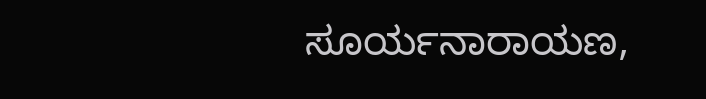ಸೂರ್ಯನಾರಾಯಣ,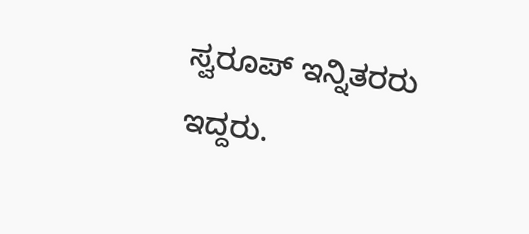ಸ್ವರೂಪ್ ಇನ್ನಿತರರು ಇದ್ದರು.